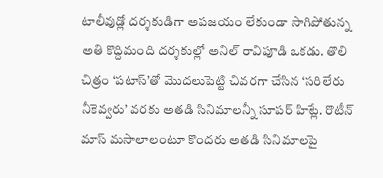టాలీవుడ్లో దర్శకుడిగా అపజయం లేకుండా సాగిపోతున్న అతి కొద్దిమంది దర్శకుల్లో అనిల్ రావిపూడి ఒకడు. తొలి చిత్రం ‘పటాస్’తో మొదలుపెట్టి చివరగా చేసిన ‘సరిలేరు నీకెవ్వరు’ వరకు అతడి సినిమాలన్నీ సూపర్ హిట్లే. రొటీన్ మాస్ మసాలాలంటూ కొందరు అతడి సినిమాలపై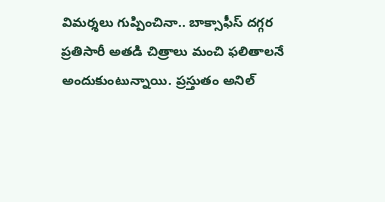విమర్శలు గుప్పించినా.. బాక్సాఫీస్ దగ్గర ప్రతిసారీ అతడి చిత్రాలు మంచి ఫలితాలనే అందుకుంటున్నాయి. ప్రస్తుతం అనిల్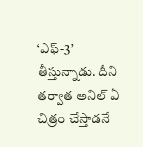‘ఎఫ్-3’ తీస్తున్నాడు. దీని తర్వాత అనిల్ ఏ చిత్రం చేస్తాడనే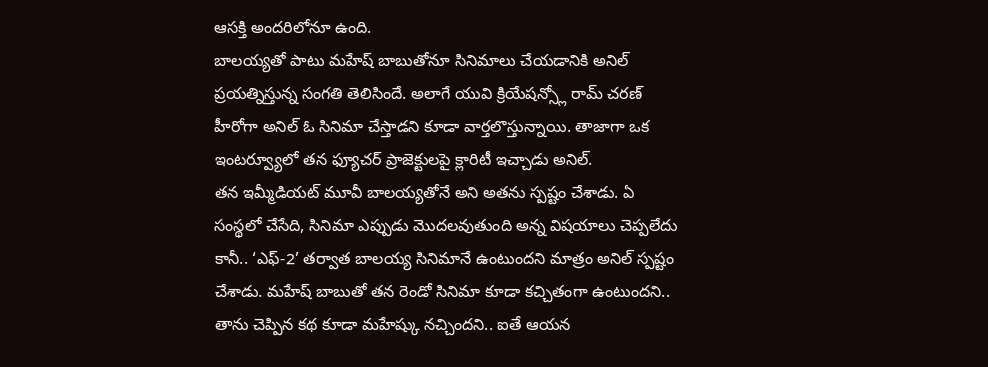ఆసక్తి అందరిలోనూ ఉంది.
బాలయ్యతో పాటు మహేష్ బాబుతోనూ సినిమాలు చేయడానికి అనిల్ ప్రయత్నిస్తున్న సంగతి తెలిసిందే. అలాగే యువి క్రియేషన్స్లో రామ్ చరణ్ హీరోగా అనిల్ ఓ సినిమా చేస్తాడని కూడా వార్తలొస్తున్నాయి. తాజాగా ఒక ఇంటర్వ్యూలో తన ఫ్యూచర్ ప్రాజెక్టులపై క్లారిటీ ఇచ్చాడు అనిల్.
తన ఇమ్మీడియట్ మూవీ బాలయ్యతోనే అని అతను స్పష్టం చేశాడు. ఏ సంస్థలో చేసేది, సినిమా ఎప్పుడు మొదలవుతుంది అన్న విషయాలు చెప్పలేదు కానీ.. ‘ఎఫ్-2’ తర్వాత బాలయ్య సినిమానే ఉంటుందని మాత్రం అనిల్ స్పష్టం చేశాడు. మహేష్ బాబుతో తన రెండో సినిమా కూడా కచ్చితంగా ఉంటుందని.. తాను చెప్పిన కథ కూడా మహేష్కు నచ్చిందని.. ఐతే ఆయన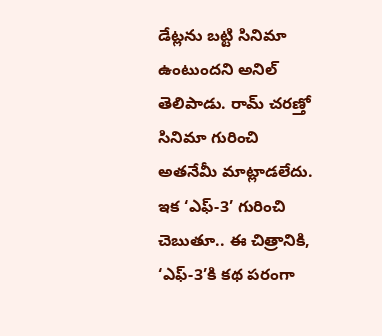డేట్లను బట్టి సినిమా ఉంటుందని అనిల్ తెలిపాడు. రామ్ చరణ్తో సినిమా గురించి అతనేమీ మాట్లాడలేదు.
ఇక ‘ఎఫ్-3’ గురించి చెబుతూ.. ఈ చిత్రానికి, ‘ఎఫ్-3’కి కథ పరంగా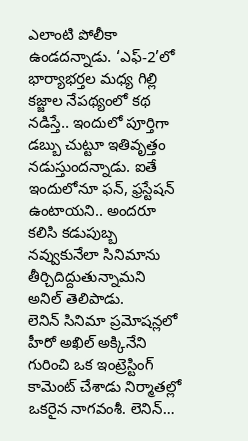ఎలాంటి పోలీకా ఉండదన్నాడు. ‘ఎఫ్-2’లో భార్యాభర్తల మధ్య గిల్లి కజ్జాల నేపథ్యంలో కథ నడిస్తే.. ఇందులో పూర్తిగా డబ్బు చుట్టూ ఇతివృత్తం నడుస్తుందన్నాడు. ఐతే ఇందులోనూ ఫన్, ఫ్రస్టేషన్ ఉంటాయని.. అందరూ కలిసి కడుపుబ్బ నవ్వుకునేలా సినిమాను తీర్చిదిద్దుతున్నామని అనిల్ తెలిపాడు.
లెనిన్ సినిమా ప్రమోషన్లలో హీరో అఖిల్ అక్కినేని గురించి ఒక ఇంట్రెస్టింగ్ కామెంట్ చేశాడు నిర్మాతల్లో ఒకరైన నాగవంశీ. లెనిన్…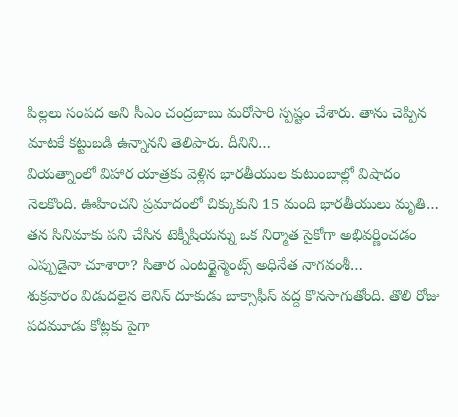పిల్లలు సంపద అని సీఎం చంద్రబాబు మరోసారి స్పష్టం చేశారు. తాను చెప్పిన మాటకే కట్టుబడి ఉన్నానని తెలిపారు. దీనిని…
వియత్నాంలో విహార యాత్రకు వెళ్లిన భారతీయుల కుటుంబాల్లో విషాదం నెలకొంది. ఊహించని ప్రమాదంలో చిక్కుకుని 15 మంది భారతీయులు మృతి…
తన సినిమాకు పని చేసిన టెక్నీషియన్ను ఒక నిర్మాత సైకోగా అభివర్ణించడం ఎప్పుడైనా చూశారా? సితార ఎంటర్టైన్మెంట్స్ అధినేత నాగవంశీ…
శుక్రవారం విడుదలైన లెనిన్ దూకుడు బాక్సాఫీస్ వద్ద కొనసాగుతోంది. తొలి రోజు పదమూడు కోట్లకు పైగా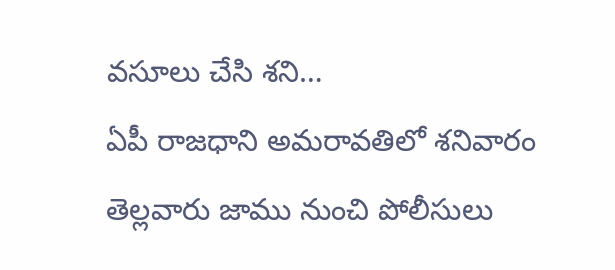వసూలు చేసి శని…
ఏపీ రాజధాని అమరావతిలో శనివారం తెల్లవారు జాము నుంచి పోలీసులు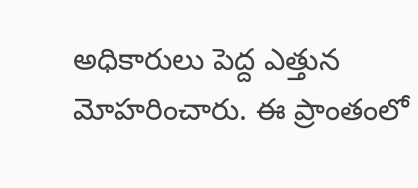అధికారులు పెద్ద ఎత్తున మోహరించారు. ఈ ప్రాంతంలో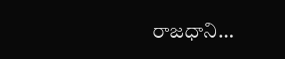రాజధాని…